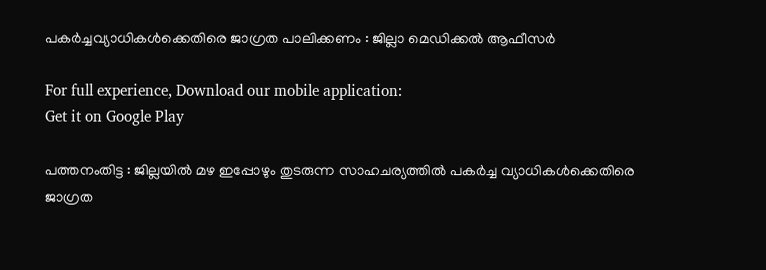പകര്‍ച്ചവ്യാധികള്‍ക്കെതിരെ ജാഗ്രത പാലിക്കണം : ജില്ലാ മെഡിക്കല്‍ ആഫീസര്‍

For full experience, Download our mobile application:
Get it on Google Play

പത്തനംതിട്ട : ജില്ലയില്‍ മഴ ഇപ്പോഴും തുടരുന്ന സാഹചര്യത്തില്‍ പകര്‍ച്ച വ്യാധികള്‍ക്കെതിരെ ജാഗ്രത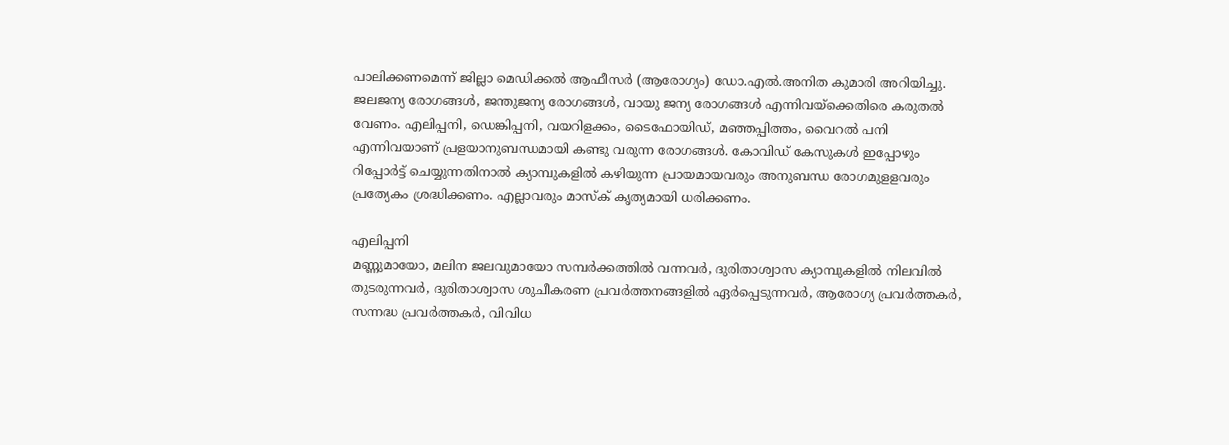പാലിക്കണമെന്ന് ജില്ലാ മെഡിക്കല്‍ ആഫീസര്‍ (ആരോഗ്യം) ഡോ.എല്‍.അനിത കുമാരി അറിയിച്ചു. ജലജന്യ രോഗങ്ങള്‍, ജന്തുജന്യ രോഗങ്ങള്‍, വായു ജന്യ രോഗങ്ങള്‍ എന്നിവയ്‌ക്കെതിരെ കരുതല്‍ വേണം. എലിപ്പനി, ഡെങ്കിപ്പനി, വയറിളക്കം, ടൈഫോയിഡ്, മഞ്ഞപ്പിത്തം, വൈറല്‍ പനി എന്നിവയാണ് പ്രളയാനുബന്ധമായി കണ്ടു വരുന്ന രോഗങ്ങള്‍. കോവിഡ് കേസുകള്‍ ഇപ്പോഴും റിപ്പോര്‍ട്ട് ചെയ്യുന്നതിനാല്‍ ക്യാമ്പുകളില്‍ കഴിയുന്ന പ്രായമായവരും അനുബന്ധ രോഗമുളളവരും പ്രത്യേകം ശ്രദ്ധിക്കണം. എല്ലാവരും മാസ്‌ക് കൃത്യമായി ധരിക്കണം.

എലിപ്പനി
മണ്ണുമായോ, മലിന ജലവുമായോ സമ്പര്‍ക്കത്തില്‍ വന്നവര്‍, ദുരിതാശ്വാസ ക്യാമ്പുകളില്‍ നിലവില്‍ തുടരുന്നവര്‍, ദുരിതാശ്വാസ ശുചീകരണ പ്രവര്‍ത്തനങ്ങളില്‍ ഏര്‍പ്പെടുന്നവര്‍, ആരോഗ്യ പ്രവര്‍ത്തകര്‍, സന്നദ്ധ പ്രവര്‍ത്തകര്‍, വിവിധ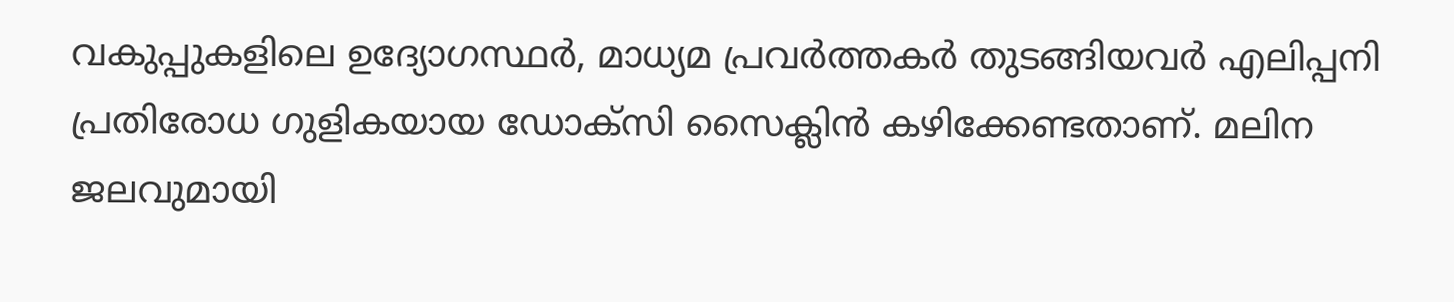വകുപ്പുകളിലെ ഉദ്യോഗസ്ഥര്‍, മാധ്യമ പ്രവര്‍ത്തകര്‍ തുടങ്ങിയവര്‍ എലിപ്പനി പ്രതിരോധ ഗുളികയായ ഡോക്‌സി സൈക്ലിന്‍ കഴിക്കേണ്ടതാണ്. മലിന ജലവുമായി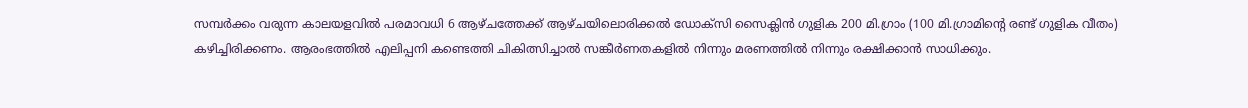സമ്പര്‍ക്കം വരുന്ന കാലയളവില്‍ പരമാവധി 6 ആഴ്ചത്തേക്ക് ആഴ്ചയിലൊരിക്കല്‍ ഡോക്‌സി സൈക്ലിന്‍ ഗുളിക 200 മി.ഗ്രാം (100 മി.ഗ്രാമിന്റെ രണ്ട് ഗുളിക വീതം) കഴിച്ചിരിക്കണം. ആരംഭത്തില്‍ എലിപ്പനി കണ്ടെത്തി ചികിത്സിച്ചാല്‍ സങ്കീര്‍ണതകളില്‍ നിന്നും മരണത്തില്‍ നിന്നും രക്ഷിക്കാന്‍ സാധിക്കും.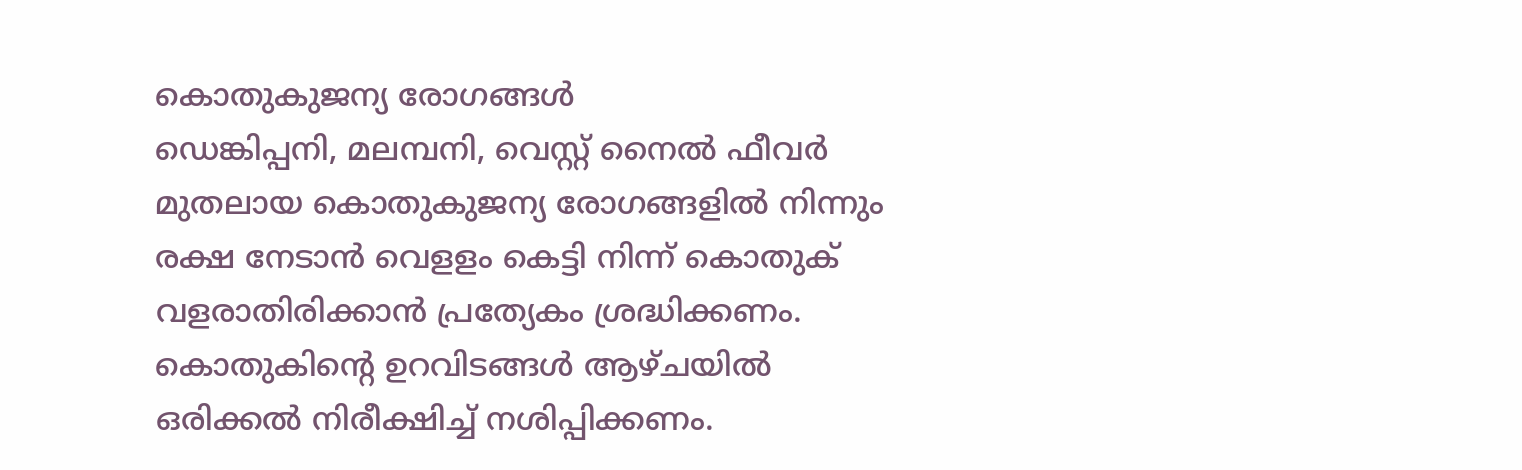കൊതുകുജന്യ രോഗങ്ങള്‍
ഡെങ്കിപ്പനി, മലമ്പനി, വെസ്റ്റ് നൈല്‍ ഫീവര്‍ മുതലായ കൊതുകുജന്യ രോഗങ്ങളില്‍ നിന്നും രക്ഷ നേടാന്‍ വെളളം കെട്ടി നിന്ന് കൊതുക് വളരാതിരിക്കാന്‍ പ്രത്യേകം ശ്രദ്ധിക്കണം. കൊതുകിന്റെ ഉറവിടങ്ങള്‍ ആഴ്ചയില്‍ ഒരിക്കല്‍ നിരീക്ഷിച്ച് നശിപ്പിക്കണം.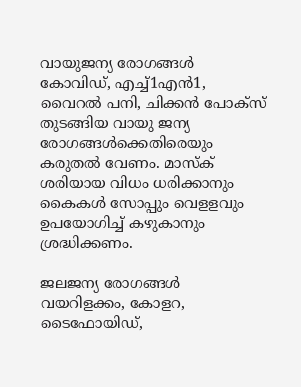വായുജന്യ രോഗങ്ങള്‍
കോവിഡ്, എച്ച്1എന്‍1, വൈറല്‍ പനി, ചിക്കന്‍ പോക്‌സ് തുടങ്ങിയ വായു ജന്യ രോഗങ്ങള്‍ക്കെതിരെയും കരുതല്‍ വേണം. മാസ്‌ക് ശരിയായ വിധം ധരിക്കാനും കൈകള്‍ സോപ്പും വെളളവും ഉപയോഗിച്ച് കഴുകാനും ശ്രദ്ധിക്കണം.

ജലജന്യ രോഗങ്ങള്‍
വയറിളക്കം, കോളറ, ടൈഫോയിഡ്,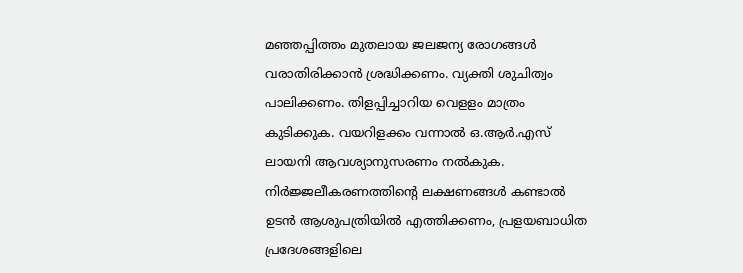മഞ്ഞപ്പിത്തം മുതലായ ജലജന്യ രോഗങ്ങള്‍ വരാതിരിക്കാന്‍ ശ്രദ്ധിക്കണം. വ്യക്തി ശുചിത്വം പാലിക്കണം. തിളപ്പിച്ചാറിയ വെളളം മാത്രം കുടിക്കുക. വയറിളക്കം വന്നാല്‍ ഒ.ആര്‍.എസ് ലായനി ആവശ്യാനുസരണം നല്‍കുക. നിര്‍ജ്ജലീകരണത്തിന്റെ ലക്ഷണങ്ങള്‍ കണ്ടാല്‍ ഉടന്‍ ആശുപത്രിയില്‍ എത്തിക്കണം, പ്രളയബാധിത പ്രദേശങ്ങളിലെ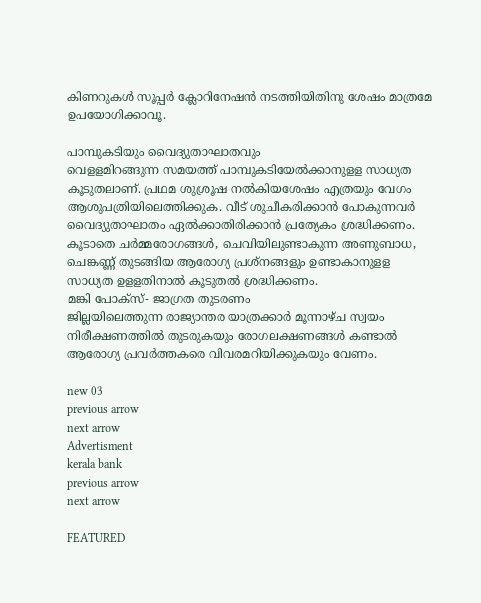കിണറുകള്‍ സൂപ്പര്‍ ക്ലോറിനേഷന്‍ നടത്തിയിതിനു ശേഷം മാത്രമേ ഉപയോഗിക്കാവൂ.

പാമ്പുകടിയും വൈദ്യുതാഘാതവും
വെളളമിറങ്ങുന്ന സമയത്ത് പാമ്പുകടിയേല്‍ക്കാനുളള സാധ്യത കൂടുതലാണ്. പ്രഥമ ശുശ്രൂഷ നല്‍കിയശേഷം എത്രയും വേഗം ആശുപത്രിയിലെത്തിക്കുക. വീട് ശുചീകരിക്കാന്‍ പോകുന്നവര്‍ വൈദ്യുതാഘാതം ഏല്‍ക്കാതിരിക്കാന്‍ പ്രത്യേകം ശ്രദ്ധിക്കണം. കൂടാതെ ചര്‍മ്മരോഗങ്ങള്‍, ചെവിയിലുണ്ടാകുന്ന അണുബാധ, ചെങ്കണ്ണ് തുടങ്ങിയ ആരോഗ്യ പ്രശ്‌നങ്ങളും ഉണ്ടാകാനുളള സാധ്യത ഉളളതിനാല്‍ കൂടുതല്‍ ശ്രദ്ധിക്കണം.
മങ്കി പോക്‌സ്- ജാഗ്രത തുടരണം
ജില്ലയിലെത്തുന്ന രാജ്യാന്തര യാത്രക്കാര്‍ മൂന്നാഴ്ച സ്വയം നിരീക്ഷണത്തില്‍ തുടരുകയും രോഗലക്ഷണങ്ങള്‍ കണ്ടാല്‍ ആരോഗ്യ പ്രവര്‍ത്തകരെ വിവരമറിയിക്കുകയും വേണം.

new 03
previous arrow
next arrow
Advertisment
kerala bank
previous arrow
next arrow

FEATURED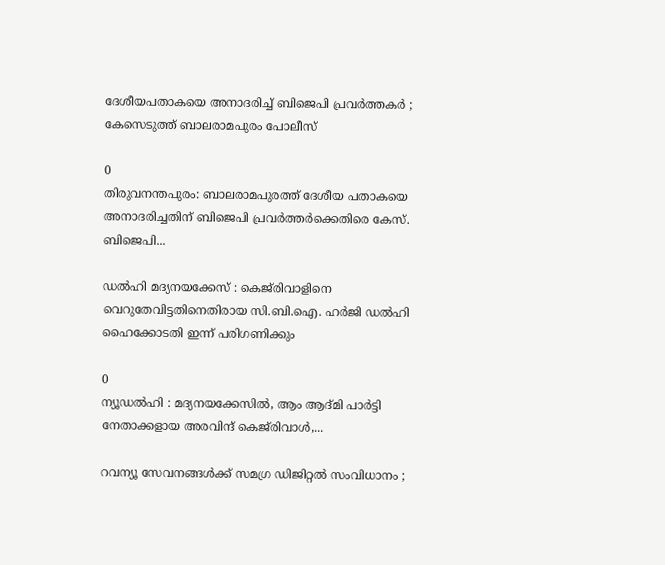ദേശീയപതാകയെ അനാദരിച്ച് ബിജെപി പ്രവര്‍ത്തകര്‍ ; കേസെടുത്ത് ബാലരാമപുരം പോലീസ്

0
തിരുവനന്തപുരം: ബാലരാമപുരത്ത് ദേശീയ പതാകയെ അനാദരിച്ചതിന് ബിജെപി പ്രവർത്തർക്കെതിരെ കേസ്. ബിജെപി...

ഡൽഹി മദ്യനയക്കേസ് : കെജ്‌രിവാളിനെ വെറുതേവിട്ടതിനെതിരായ സി.ബി.ഐ. ഹർജി ഡൽഹി ഹൈക്കോടതി ഇന്ന് പരിഗണിക്കും

0
ന്യൂഡൽഹി : മദ്യനയക്കേസിൽ, ആം ആദ്മി പാർട്ടി നേതാക്കളായ അരവിന്ദ് കെജ്‌രിവാൾ,...

റവന്യൂ സേവനങ്ങൾക്ക് സമഗ്ര ഡിജിറ്റൽ സംവിധാനം ;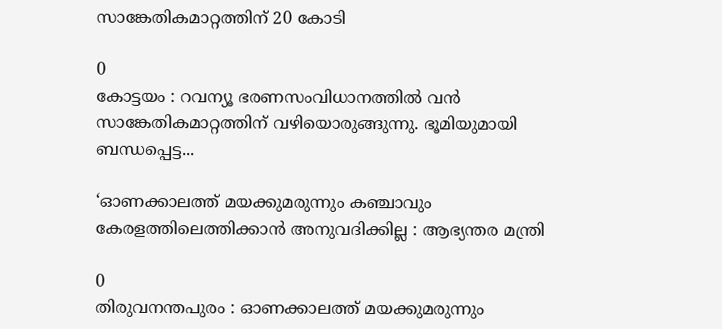സാങ്കേതികമാറ്റത്തിന് 20 കോടി

0
കോട്ടയം : റവന്യൂ ഭരണസംവിധാനത്തിൽ വൻ സാങ്കേതികമാറ്റത്തിന് വഴിയൊരുങ്ങുന്നു. ഭൂമിയുമായി ബന്ധപ്പെട്ട...

‘ഓണക്കാലത്ത് മയക്കുമരുന്നും കഞ്ചാവും കേരളത്തിലെത്തിക്കാൻ അനുവദിക്കില്ല : ആഭ്യന്തര മന്ത്രി

0
തിരുവനന്തപുരം : ഓണക്കാലത്ത് മയക്കുമരുന്നും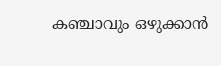കഞ്ചാവും ഒഴുക്കാൻ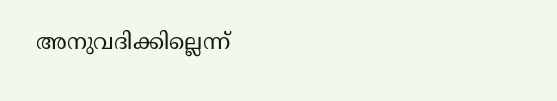അനുവദിക്കില്ലെന്ന്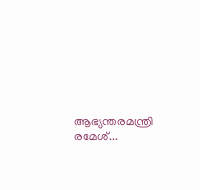ആഭ്യന്തരമന്ത്രി രമേശ്...